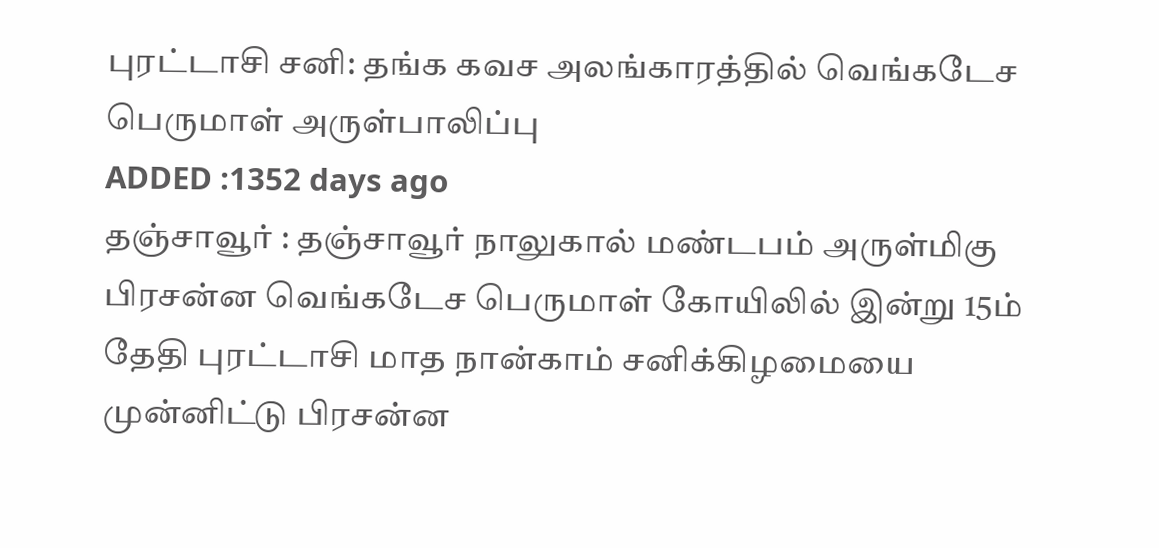புரட்டாசி சனி: தங்க கவச அலங்காரத்தில் வெங்கடேச பெருமாள் அருள்பாலிப்பு
ADDED :1352 days ago
தஞ்சாவூர் : தஞ்சாவூர் நாலுகால் மண்டபம் அருள்மிகு பிரசன்ன வெங்கடேச பெருமாள் கோயிலில் இன்று 15ம் தேதி புரட்டாசி மாத நான்காம் சனிக்கிழமையை முன்னிட்டு பிரசன்ன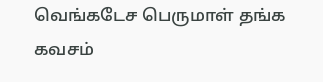வெங்கடேச பெருமாள் தங்க கவசம்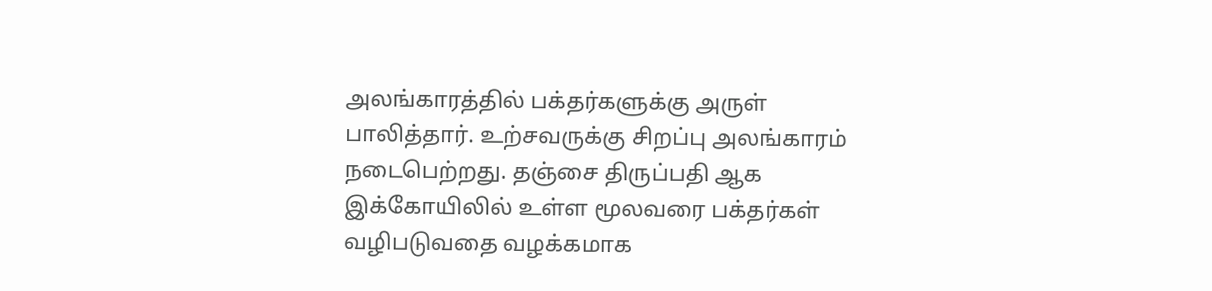அலங்காரத்தில் பக்தர்களுக்கு அருள் பாலித்தார். உற்சவருக்கு சிறப்பு அலங்காரம் நடைபெற்றது. தஞ்சை திருப்பதி ஆக இக்கோயிலில் உள்ள மூலவரை பக்தர்கள் வழிபடுவதை வழக்கமாக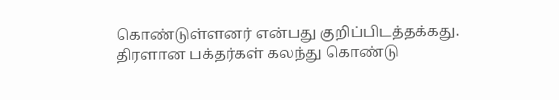கொண்டுள்ளனர் என்பது குறிப்பிடத்தக்கது. திரளான பக்தர்கள் கலந்து கொண்டு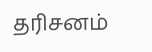தரிசனம்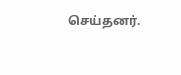செய்தனர்.